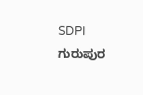SDPI ಗುರುಪುರ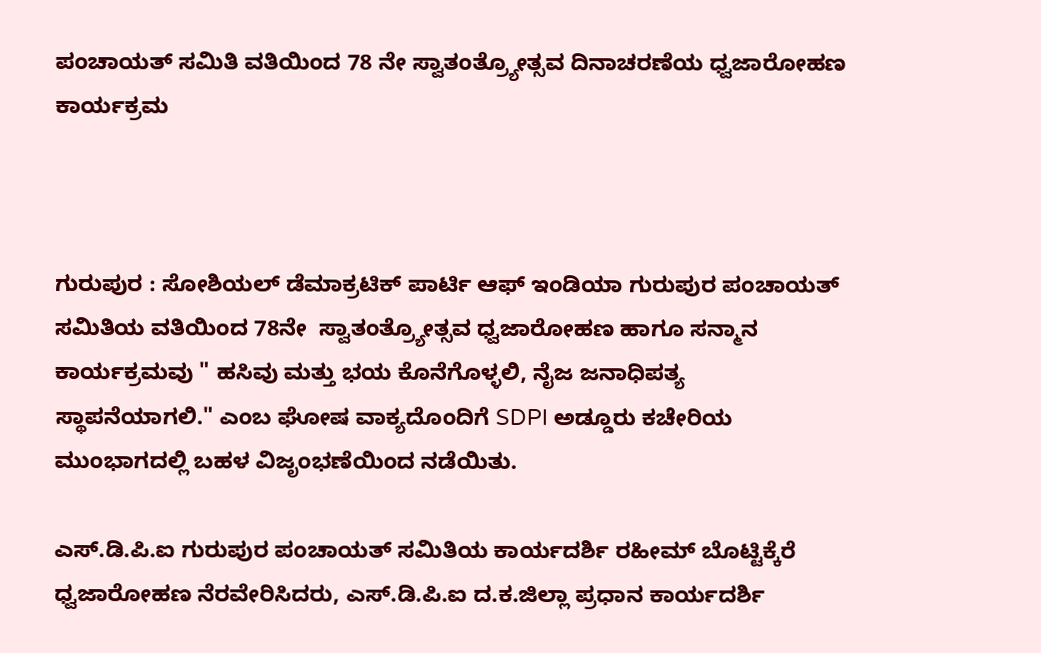ಪಂಚಾಯತ್ ಸಮಿತಿ ವತಿಯಿಂದ 78 ನೇ ಸ್ವಾತಂತ್ರ್ಯೋತ್ಸವ ದಿನಾಚರಣೆಯ ಧ್ವಜಾರೋಹಣ ಕಾರ್ಯಕ್ರಮ



ಗುರುಪುರ : ಸೋಶಿಯಲ್ ಡೆಮಾಕ್ರಟಿಕ್ ಪಾರ್ಟಿ ಆಫ್ ಇಂಡಿಯಾ ಗುರುಪುರ ಪಂಚಾಯತ್ ಸಮಿತಿಯ ವತಿಯಿಂದ 78ನೇ  ಸ್ವಾತಂತ್ರ್ಯೋತ್ಸವ ಧ್ವಜಾರೋಹಣ ಹಾಗೂ ಸನ್ಮಾನ ಕಾರ್ಯಕ್ರಮವು " ಹಸಿವು ಮತ್ತು ಭಯ ಕೊನೆಗೊಳ್ಳಲಿ, ನೈಜ ಜನಾಧಿಪತ್ಯ ಸ್ಥಾಪನೆಯಾಗಲಿ." ಎಂಬ ಘೋಷ ವಾಕ್ಯದೊಂದಿಗೆ SDPI ಅಡ್ಡೂರು ಕಚೇರಿಯ ಮುಂಭಾಗದಲ್ಲಿ ಬಹಳ ವಿಜೃಂಭಣೆಯಿಂದ ನಡೆಯಿತು.

ಎಸ್.ಡಿ.ಪಿ.ಐ ಗುರುಪುರ ಪಂಚಾಯತ್ ಸಮಿತಿಯ ಕಾರ್ಯದರ್ಶಿ ರಹೀಮ್ ಬೊಟ್ಟಿಕ್ಕೆರೆ  ಧ್ವಜಾರೋಹಣ ನೆರವೇರಿಸಿದರು, ಎಸ್.ಡಿ.ಪಿ.ಐ ದ.ಕ.ಜಿಲ್ಲಾ ಪ್ರಧಾನ ಕಾರ್ಯದರ್ಶಿ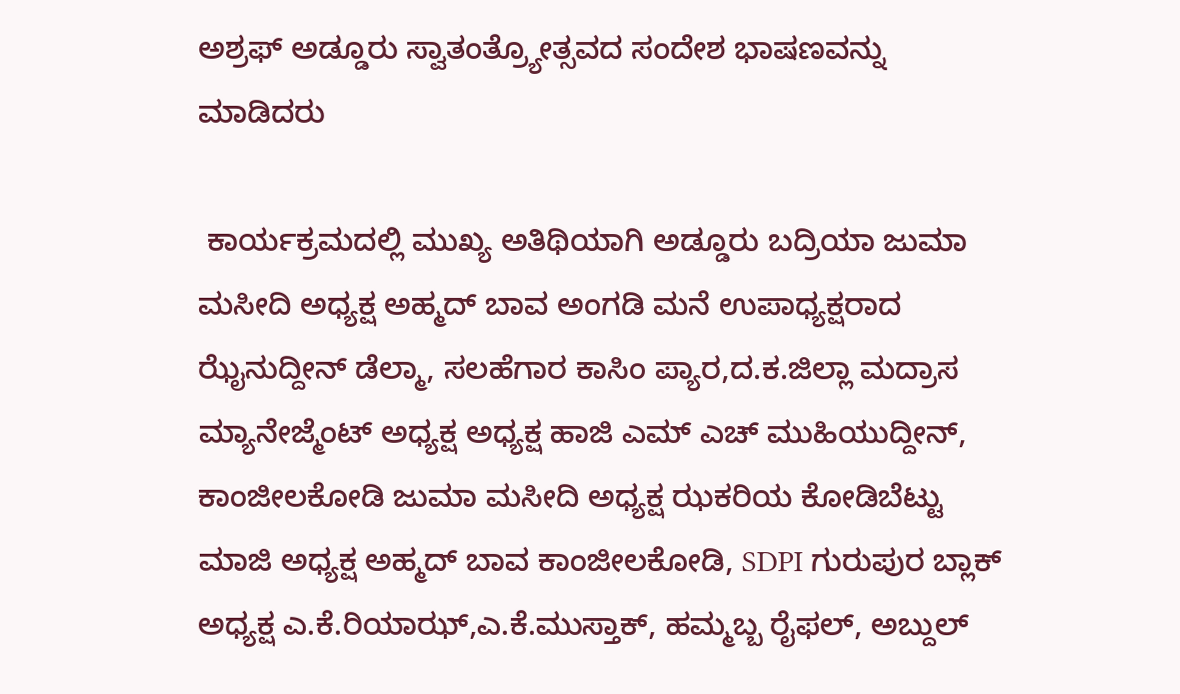ಅಶ್ರಫ್ ಅಡ್ಡೂರು ಸ್ವಾತಂತ್ರ್ಯೋತ್ಸವದ ಸಂದೇಶ ಭಾಷಣವನ್ನು ಮಾಡಿದರು

 ಕಾರ್ಯಕ್ರಮದಲ್ಲಿ ಮುಖ್ಯ ಅತಿಥಿಯಾಗಿ ಅಡ್ಡೂರು ಬದ್ರಿಯಾ ಜುಮಾ ಮಸೀದಿ ಅಧ್ಯಕ್ಷ ಅಹ್ಮದ್ ಬಾವ ಅಂಗಡಿ ಮನೆ ಉಪಾಧ್ಯಕ್ಷರಾದ ಝೈನುದ್ದೀನ್ ಡೆಲ್ಮಾ, ಸಲಹೆಗಾರ ಕಾಸಿಂ ಪ್ಯಾರ,ದ.ಕ.ಜಿಲ್ಲಾ ಮದ್ರಾಸ ಮ್ಯಾನೇಜ್ಮೆಂಟ್ ಅಧ್ಯಕ್ಷ ಅಧ್ಯಕ್ಷ ಹಾಜಿ ಎಮ್ ಎಚ್ ಮುಹಿಯುದ್ದೀನ್, ಕಾಂಜೀಲಕೋಡಿ ಜುಮಾ ಮಸೀದಿ ಅಧ್ಯಕ್ಷ ಝಕರಿಯ ಕೋಡಿಬೆಟ್ಟು ಮಾಜಿ ಅಧ್ಯಕ್ಷ ಅಹ್ಮದ್ ಬಾವ ಕಾಂಜೀಲಕೋಡಿ, SDPI ಗುರುಪುರ ಬ್ಲಾಕ್ ಅಧ್ಯಕ್ಷ ಎ.ಕೆ.ರಿಯಾಝ್,ಎ.ಕೆ.ಮುಸ್ತಾಕ್, ಹಮ್ಮಬ್ಬ ರೈಫಲ್, ಅಬ್ದುಲ್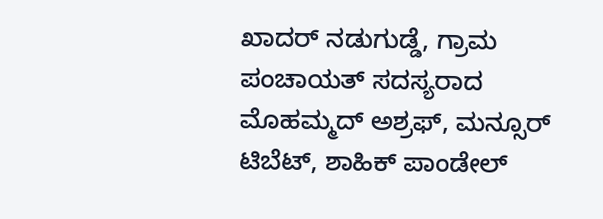ಖಾದರ್ ನಡುಗುಡ್ಡೆ, ಗ್ರಾಮ ಪಂಚಾಯತ್ ಸದಸ್ಯರಾದ ಮೊಹಮ್ಮದ್ ಅಶ್ರಫ್, ಮನ್ಸೂರ್ ಟಿಬೆಟ್, ಶಾಹಿಕ್ ಪಾಂಡೇಲ್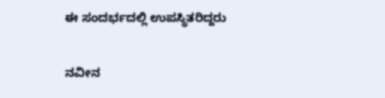ಈ ಸಂದರ್ಭದಲ್ಲಿ ಉಪಸ್ಥಿತರಿದ್ದರು

ನವೀನ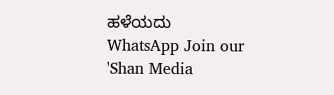ಹಳೆಯದು
WhatsApp Join our 'Shan Media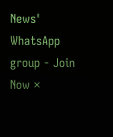News' WhatsApp group - Join Now ×